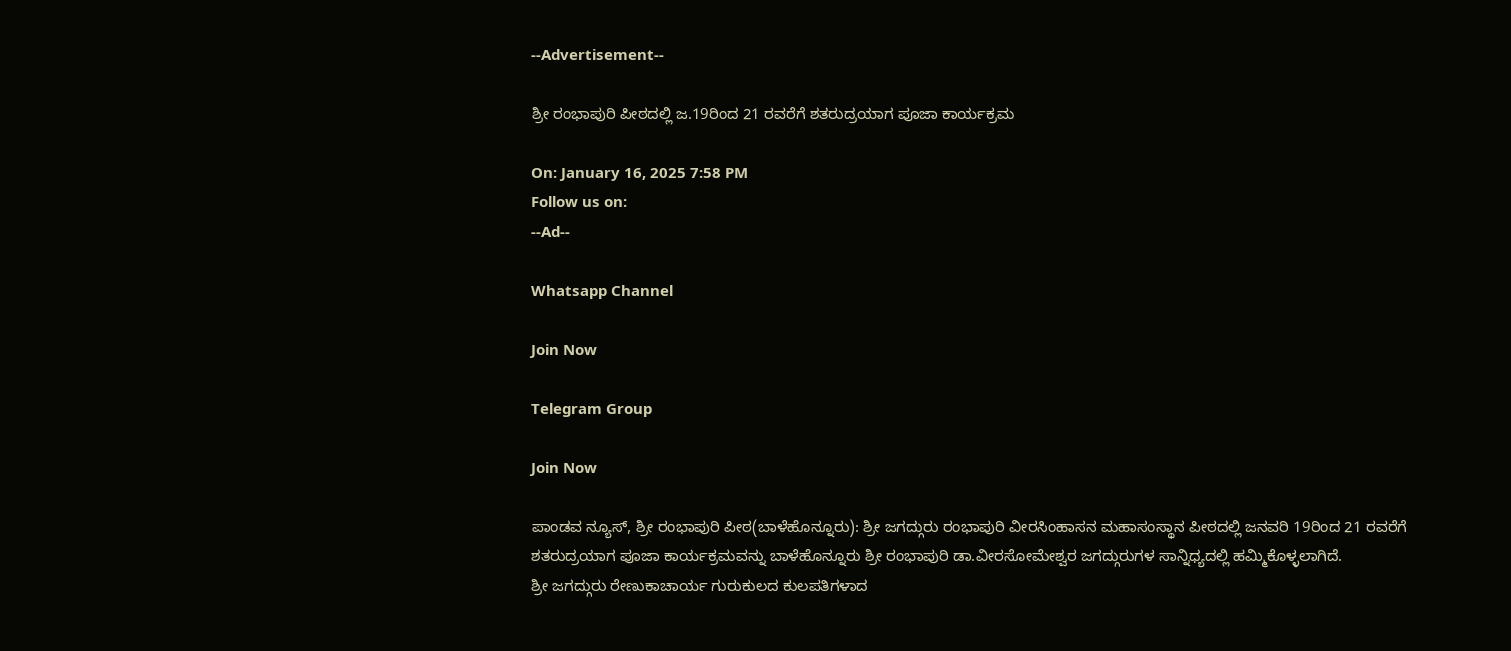--Advertisement--

ಶ್ರೀ ರಂಭಾಪುರಿ ಪೀಠದಲ್ಲಿ ಜ.19ರಿಂದ 21 ರವರೆಗೆ ಶತರುದ್ರಯಾಗ ಪೂಜಾ ಕಾರ್ಯಕ್ರಮ

On: January 16, 2025 7:58 PM
Follow us on:
--Ad--

Whatsapp Channel

Join Now

Telegram Group

Join Now

ಪಾಂಡವ ನ್ಯೂಸ್, ಶ್ರೀ ರಂಭಾಪುರಿ ಪೀಠ(ಬಾಳೆಹೊನ್ನೂರು): ಶ್ರೀ ಜಗದ್ಗುರು ರಂಭಾಪುರಿ ವೀರಸಿಂಹಾಸನ ಮಹಾಸಂಸ್ಥಾನ ಪೀಠದಲ್ಲಿ ಜನವರಿ 19ರಿಂದ 21 ರವರೆಗೆ ಶತರುದ್ರಯಾಗ ಪೂಜಾ ಕಾರ್ಯಕ್ರಮವನ್ನು ಬಾಳೆಹೊನ್ನೂರು ಶ್ರೀ ರಂಭಾಪುರಿ ಡಾ.ವೀರಸೋಮೇಶ್ವರ ಜಗದ್ಗುರುಗಳ ಸಾನ್ನಿಧ್ಯದಲ್ಲಿ ಹಮ್ಮಿಕೊಳ್ಳಲಾಗಿದೆ.
ಶ್ರೀ ಜಗದ್ಗುರು ರೇಣುಕಾಚಾರ್ಯ ಗುರುಕುಲದ ಕುಲಪತಿಗಳಾದ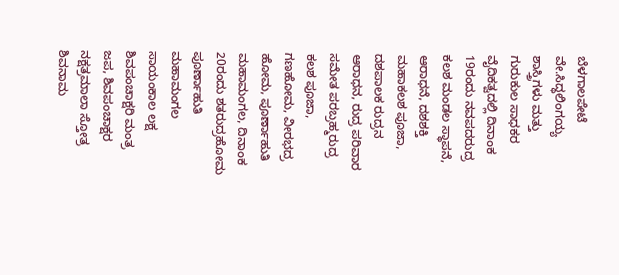ಬೆಳಗಾಲಪೇಟೆ ವೇ.ಸಿದ್ಧಲಿಂಗಯ್ಯ ಶಾಸ್ತ್ರಿಗಳು ಮತ್ತು ಗುರುಕುಲ ಸಾಧಕರ ವೈದಿಕತ್ವದಲ್ಲಿ ದಿನಾಂಕ 19ರಂದು ನವಪದರುದ್ರ ಕಲಶ ಮಂಡಲ ಸ್ಥಾಪನೆ, ಆರಾಧನೆ, ದಶಶಕ್ತಿ ಮಹಾಕಲಶ ಪೂಜಾ, ದಶಪಾಲಕ ರುದ್ರನ ಆರಾಧನ, ರುದ್ರ ಪರಿವಾರ ಸಮೇತ ಪರಬ್ರಹ್ಮರುದ್ರ ಕಲಶ ಪೂಜಾ, ಗಣಹೋಮ, ವೀರಭದ್ರ ಹೋಮ, ಪೂರ್ಣಾಹುತಿ ಮಹಾಮಂಗಲ, ದಿನಾಂಕ 20ರಂದು ಶತರುದ್ರಹೋಮ ಪೂರ್ಣಾಹುತಿ ಮಹಾಮಂಗಲ ಸಾಯಂಕಾಲ ಲಕ್ಷ ಶಿವಪಂಚಾಕ್ಷರಿ ಮಂತ್ರ ಜಪ, ಶಿವಪಂಚಾಕ್ಷರ ನಕ್ಷತ್ರಮಾಲಾ ಸ್ತೋತ್ರ ಶಿವನಾಮ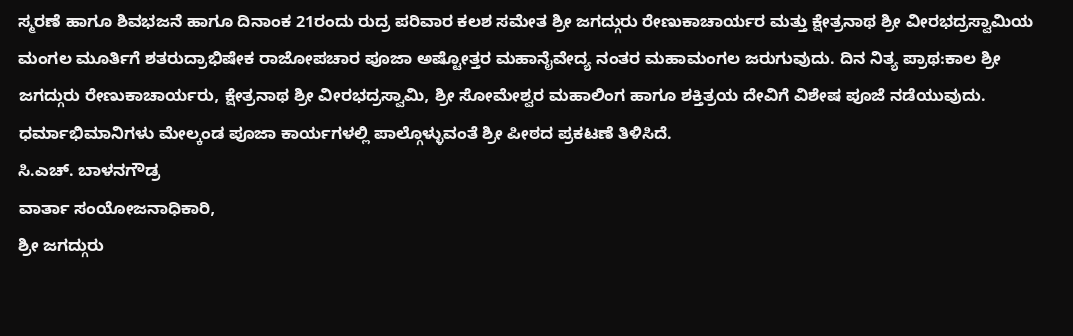ಸ್ಮರಣೆ ಹಾಗೂ ಶಿವಭಜನೆ ಹಾಗೂ ದಿನಾಂಕ 21ರಂದು ರುದ್ರ ಪರಿವಾರ ಕಲಶ ಸಮೇತ ಶ್ರೀ ಜಗದ್ಗುರು ರೇಣುಕಾಚಾರ್ಯರ ಮತ್ತು ಕ್ಷೇತ್ರನಾಥ ಶ್ರೀ ವೀರಭದ್ರಸ್ವಾಮಿಯ ಮಂಗಲ ಮೂರ್ತಿಗೆ ಶತರುದ್ರಾಭಿಷೇಕ ರಾಜೋಪಚಾರ ಪೂಜಾ ಅಷ್ಟೋತ್ತರ ಮಹಾನೈವೇದ್ಯ ನಂತರ ಮಹಾಮಂಗಲ ಜರುಗುವುದು. ದಿನ ನಿತ್ಯ ಪ್ರಾಥ:ಕಾಲ ಶ್ರೀ ಜಗದ್ಗುರು ರೇಣುಕಾಚಾರ್ಯರು, ಕ್ಷೇತ್ರನಾಥ ಶ್ರೀ ವೀರಭದ್ರಸ್ವಾಮಿ, ಶ್ರೀ ಸೋಮೇಶ್ವರ ಮಹಾಲಿಂಗ ಹಾಗೂ ಶಕ್ತಿತ್ರಯ ದೇವಿಗೆ ವಿಶೇಷ ಪೂಜೆ ನಡೆಯುವುದು.
ಧರ್ಮಾಭಿಮಾನಿಗಳು ಮೇಲ್ಕಂಡ ಪೂಜಾ ಕಾರ್ಯಗಳಲ್ಲಿ ಪಾಲ್ಗೊಳ್ಳುವಂತೆ ಶ್ರೀ ಪೀಠದ ಪ್ರಕಟಣೆ ತಿಳಿಸಿದೆ.
ಸಿ.ಎಚ್. ಬಾಳನಗೌಡ್ರ
ವಾರ್ತಾ ಸಂಯೋಜನಾಧಿಕಾರಿ,
ಶ್ರೀ ಜಗದ್ಗುರು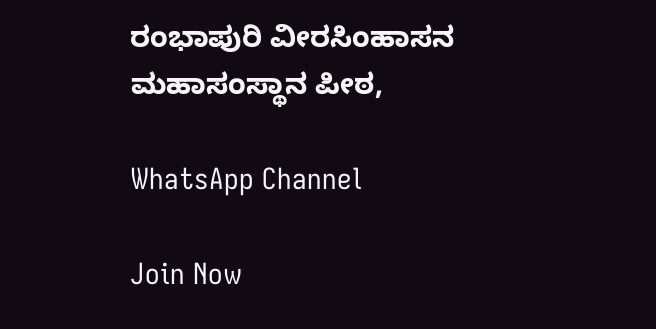ರಂಭಾಪುರಿ ವೀರಸಿಂಹಾಸನ ಮಹಾಸಂಸ್ಥಾನ ಪೀಠ,

WhatsApp Channel

Join Now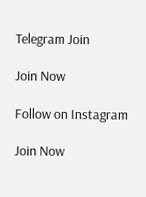Telegram Join

Join Now

Follow on Instagram

Join Now